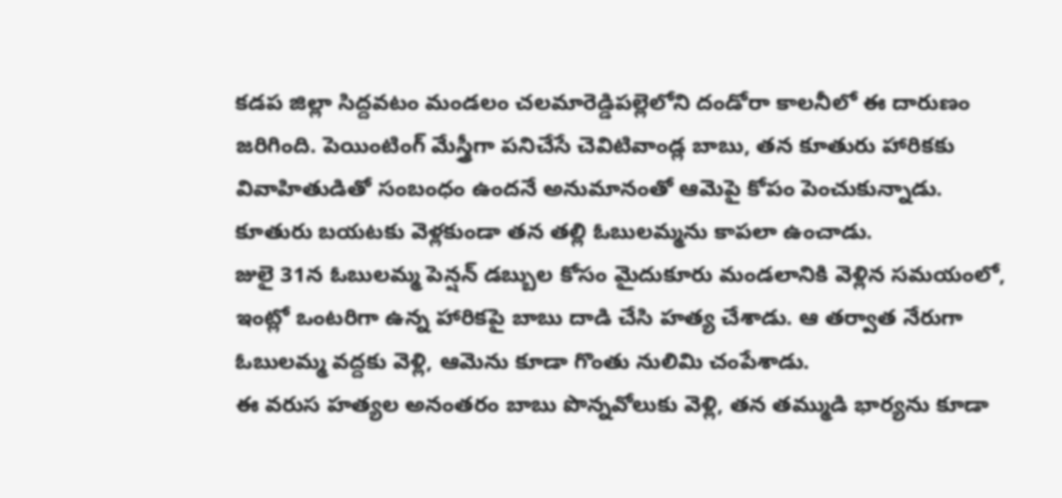కడప జిల్లా సిద్దవటం మండలం చలమారెడ్డిపల్లెలోని దండోరా కాలనీలో ఈ దారుణం జరిగింది. పెయింటింగ్ మేస్త్రీగా పనిచేసే చెవిటివాండ్ల బాబు, తన కూతురు హారికకు వివాహితుడితో సంబంధం ఉందనే అనుమానంతో ఆమెపై కోపం పెంచుకున్నాడు. కూతురు బయటకు వెళ్లకుండా తన తల్లి ఓబులమ్మను కాపలా ఉంచాడు.
జులై 31న ఓబులమ్మ పెన్షన్ డబ్బుల కోసం మైదుకూరు మండలానికి వెళ్లిన సమయంలో, ఇంట్లో ఒంటరిగా ఉన్న హారికపై బాబు దాడి చేసి హత్య చేశాడు. ఆ తర్వాత నేరుగా ఓబులమ్మ వద్దకు వెళ్లి, ఆమెను కూడా గొంతు నులిమి చంపేశాడు.
ఈ వరుస హత్యల అనంతరం బాబు పొన్నవోలుకు వెళ్లి, తన తమ్ముడి భార్యను కూడా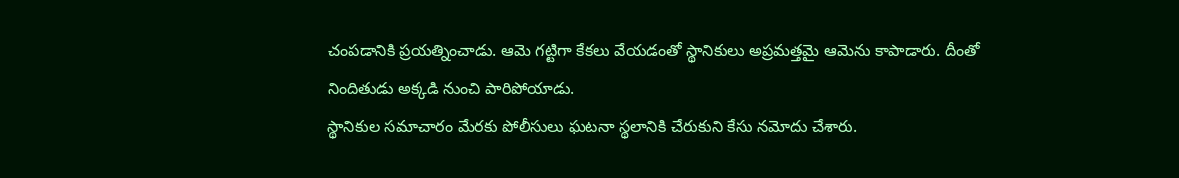చంపడానికి ప్రయత్నించాడు. ఆమె గట్టిగా కేకలు వేయడంతో స్థానికులు అప్రమత్తమై ఆమెను కాపాడారు. దీంతో నిందితుడు అక్కడి నుంచి పారిపోయాడు.
స్థానికుల సమాచారం మేరకు పోలీసులు ఘటనా స్థలానికి చేరుకుని కేసు నమోదు చేశారు.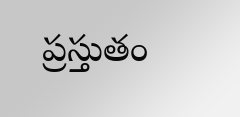ప్రస్తుతం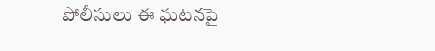పోలీసులు ఈ ఘటనపై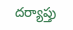దర్యాప్తు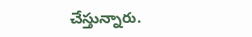చేస్తున్నారు.